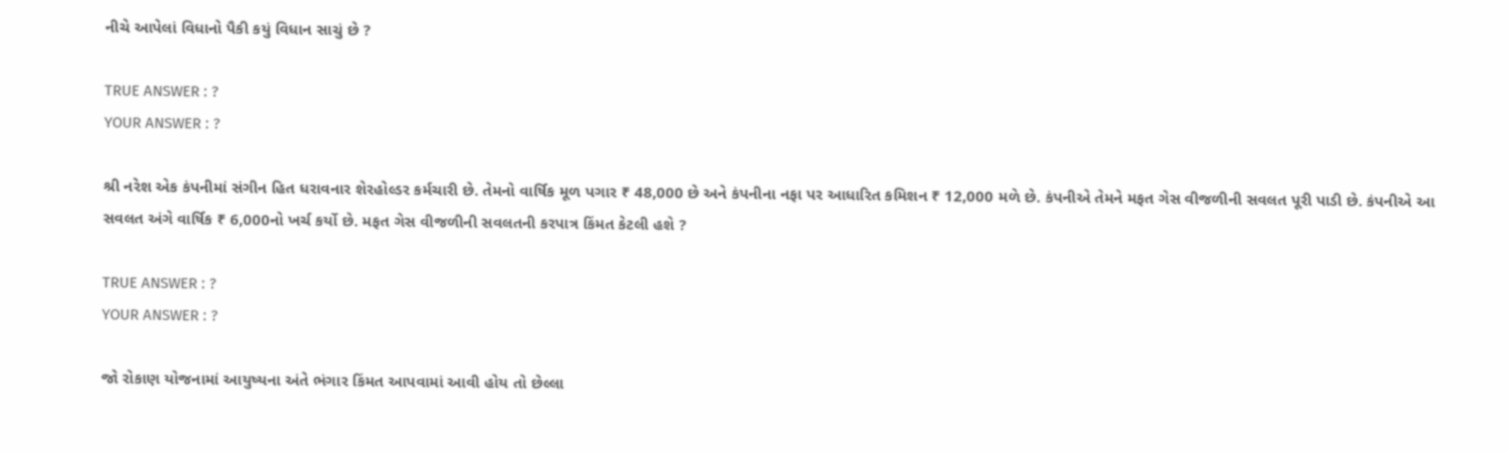નીચે આપેલાં વિધાનો પૈકી કયું વિધાન સાચું છે ?

TRUE ANSWER : ?
YOUR ANSWER : ?

શ્રી નરેશ એક કંપનીમાં સંગીન હિત ધરાવનાર શેરહોલ્ડર કર્મચારી છે. તેમનો વાર્ષિક મૂળ પગાર ₹ 48,000 છે અને કંપનીના નફા પર આધારિત કમિશન ₹ 12,000 મળે છે. કંપનીએ તેમને મફત ગેસ વીજળીની સવલત પૂરી પાડી છે. કંપનીએ આ સવલત અંગે વાર્ષિક ₹ 6,000નો ખર્ચ કર્યો છે. મફત ગેસ વીજળીની સવલતની કરપાત્ર કિંમત કેટલી હશે ?

TRUE ANSWER : ?
YOUR ANSWER : ?

જો રોકાણ યોજનામાં આયુષ્યના અંતે ભંગાર કિંમત આપવામાં આવી હોય તો છેલ્લા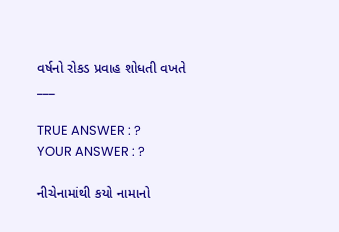વર્ષનો રોકડ પ્રવાહ શોધતી વખતે ___

TRUE ANSWER : ?
YOUR ANSWER : ?

નીચેનામાંથી કયો નામાનો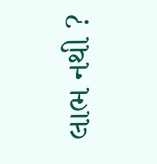લાભ નથી ?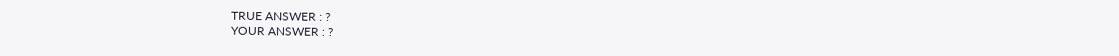TRUE ANSWER : ?
YOUR ANSWER : ?